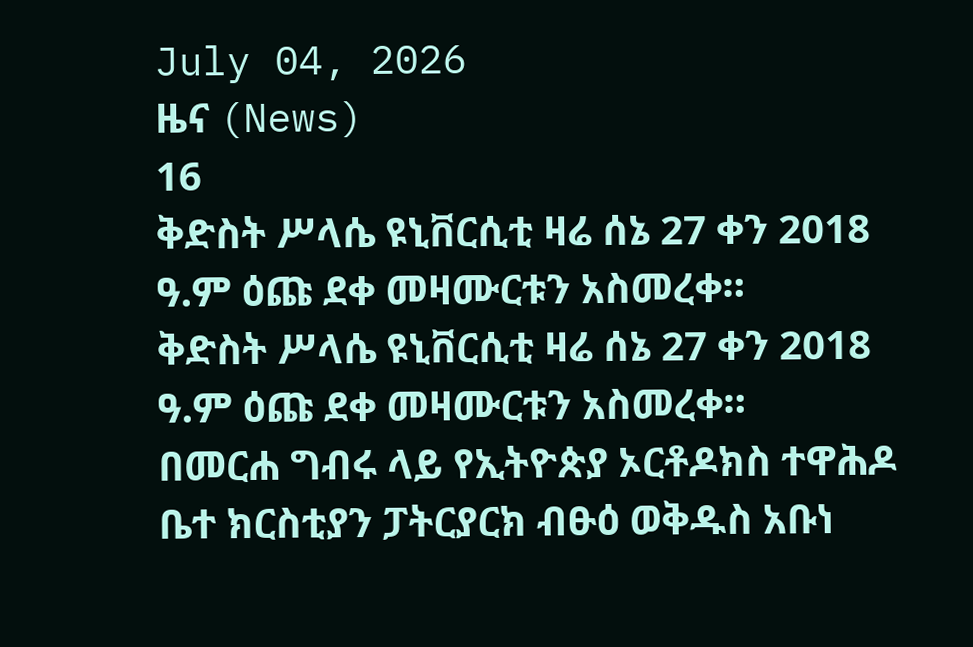July 04, 2026
ዜና (News)
16
ቅድስት ሥላሴ ዩኒቨርሲቲ ዛሬ ሰኔ 27 ቀን 2018 ዓ.ም ዕጩ ደቀ መዛሙርቱን አስመረቀ።
ቅድስት ሥላሴ ዩኒቨርሲቲ ዛሬ ሰኔ 27 ቀን 2018 ዓ.ም ዕጩ ደቀ መዛሙርቱን አስመረቀ።
በመርሐ ግብሩ ላይ የኢትዮጵያ ኦርቶዶክስ ተዋሕዶ ቤተ ክርስቲያን ፓትርያርክ ብፁዕ ወቅዱስ አቡነ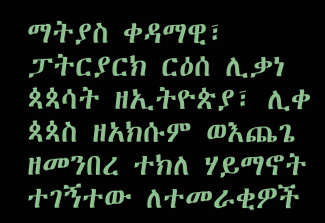ማትያስ ቀዳማዊ፣ ፓትርያርክ ርዕሰ ሊቃነ ጳጳሳት ዘኢትዮጵያ፣ ሊቀ ጳጳስ ዘአክሱም ወእጨጌ ዘመንበረ ተክለ ሃይማኖት ተገኝተው ለተመራቂዎች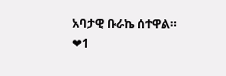አባታዊ ቡራኬ ሰተዋል።
❤1